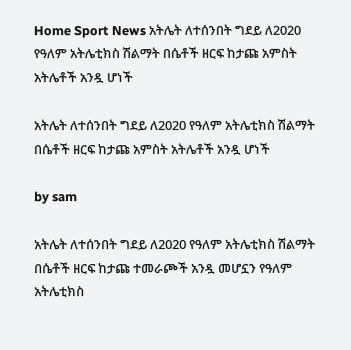Home Sport News አትሌት ለተሰንበት ግደይ ለ2020 የዓለም አትሌቲክስ ሽልማት በሴቶች ዘርፍ ከታጩ አምስት አትሌቶች አንዷ ሆነች

አትሌት ለተሰንበት ግደይ ለ2020 የዓለም አትሌቲክስ ሽልማት በሴቶች ዘርፍ ከታጩ አምስት አትሌቶች አንዷ ሆነች

by sam

አትሌት ለተሰንበት ግደይ ለ2020 የዓለም አትሌቲክስ ሽልማት በሴቶች ዘርፍ ከታጩ ተመራጮች አንዷ መሆኗን የዓለም አትሌቲክስ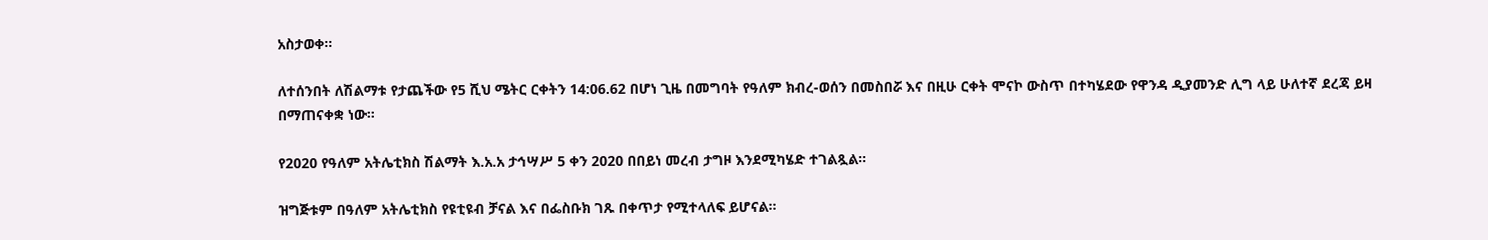አስታወቀ።

ለተሰንበት ለሽልማቱ የታጨችው የ5 ሺህ ሜትር ርቀትን 14:06.62 በሆነ ጊዜ በመግባት የዓለም ክብረ-ወሰን በመስበሯ እና በዚሁ ርቀት ሞናኮ ውስጥ በተካሄደው የዋንዳ ዲያመንድ ሊግ ላይ ሁለተኛ ደረጃ ይዛ በማጠናቀቋ ነው።

የ2020 የዓለም አትሌቲክስ ሽልማት እ.አ.አ ታኅሣሥ 5 ቀን 2020 በበይነ መረብ ታግዞ እንደሚካሄድ ተገልጿል።

ዝግጅቱም በዓለም አትሌቲክስ የዩቲዩብ ቻናል እና በፌስቡክ ገጹ በቀጥታ የሚተላለፍ ይሆናል።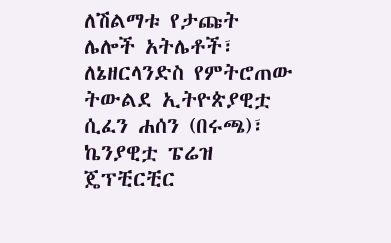ለሽልማቱ የታጩት ሌሎች አትሌቶች፣ ለኔዘርላንድስ የምትሮጠው ትውልደ ኢትዮጵያዊቷ ሲፈን ሐሰን (በሩጫ)፣ ኬንያዊቷ ፔሬዝ ጄፕቺርቺር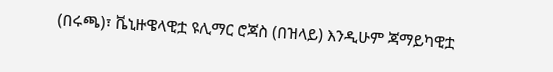(በሩጫ)፣ ቬኒዙዌላዊቷ ዩሊማር ሮጃስ (በዝላይ) እንዲሁም ጃማይካዊቷ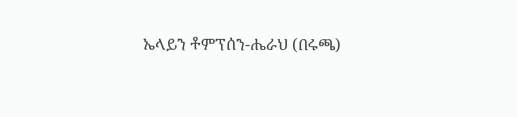ኤላይን ቶምፕሰን-ሔራህ (በሩጫ)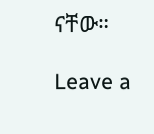ናቸው።

Leave a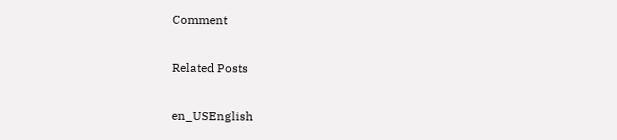Comment

Related Posts

en_USEnglish